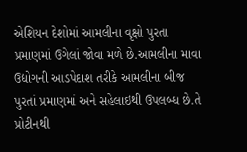એશિયન દેશોમાં આમલીના વૃક્ષો પુરતા પ્રમાણમાં ઉગેલાં જોવા મળે છે.આમલીના માવા ઉદ્યોગની આડપેદાશ તરીકે આમલીના બીજ પુરતાં પ્રમાણમાં અને સહેલાઇથી ઉપલબ્ધ છે.તે પ્રોટીનથી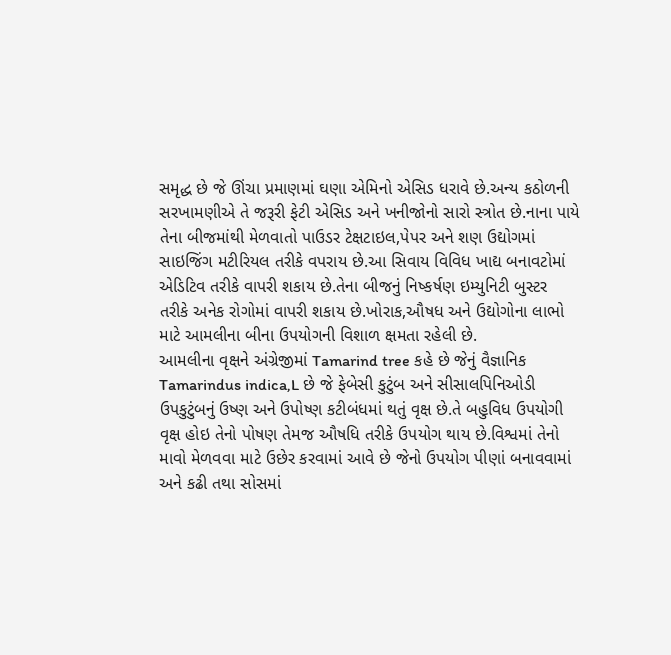સમૃદ્ધ છે જે ઊંચા પ્રમાણમાં ઘણા એમિનો એસિડ ધરાવે છે.અન્ય કઠોળની સરખામણીએ તે જરૂરી ફેટી એસિડ અને ખનીજોનો સારો સ્ત્રોત છે.નાના પાયે તેના બીજમાંથી મેળવાતો પાઉડર ટેક્ષટાઇલ,પેપર અને શણ ઉદ્યોગમાં સાઇજિંગ મટીરિયલ તરીકે વપરાય છે.આ સિવાય વિવિધ ખાદ્ય બનાવટોમાં એડિટિવ તરીકે વાપરી શકાય છે.તેના બીજનું નિષ્કર્ષણ ઇમ્યુનિટી બુસ્ટર તરીકે અનેક રોગોમાં વાપરી શકાય છે.ખોરાક,ઔષધ અને ઉદ્યોગોના લાભો માટે આમલીના બીના ઉપયોગની વિશાળ ક્ષમતા રહેલી છે.
આમલીના વૃક્ષને અંગ્રેજીમાં Tamarind tree કહે છે જેનું વૈજ્ઞાનિક Tamarindus indica,L છે જે ફેબેસી કુટુંબ અને સીસાલપિનિઓડી ઉપકુટુંબનું ઉષ્ણ અને ઉપોષ્ણ કટીબંધમાં થતું વૃક્ષ છે.તે બહુવિધ ઉપયોગી વૃક્ષ હોઇ તેનો પોષણ તેમજ ઔષધિ તરીકે ઉપયોગ થાય છે.વિશ્વમાં તેનો માવો મેળવવા માટે ઉછેર કરવામાં આવે છે જેનો ઉપયોગ પીણાં બનાવવામાં અને કઢી તથા સોસમાં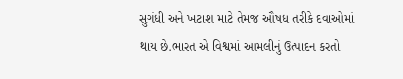સુગંધી અને ખટાશ માટે તેમજ ઔષધ તરીકે દવાઓમાં થાય છે.ભારત એ વિશ્વમાં આમલીનું ઉત્પાદન કરતો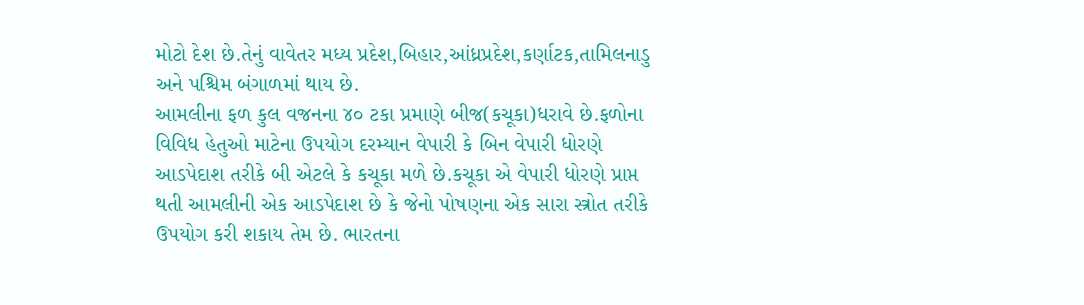મોટો દેશ છે.તેનું વાવેતર મધ્ય પ્રદેશ,બિહાર,આંધ્રપ્રદેશ,કર્ણાટક,તામિલનાડુ અને પશ્ચિમ બંગાળમાં થાય છે.
આમલીના ફળ કુલ વજનના ૪૦ ટકા પ્રમાણે બીજ(કચૂકા)ધરાવે છે.ફળોના વિવિધ હેતુઓ માટેના ઉપયોગ દરમ્યાન વેપારી કે બિન વેપારી ધોરણે આડપેદાશ તરીકે બી એટલે કે કચૂકા મળે છે.કચૂકા એ વેપારી ધોરણે પ્રાપ્ત થતી આમલીની એક આડપેદાશ છે કે જેનો પોષણના એક સારા સ્ત્રોત તરીકે ઉપયોગ કરી શકાય તેમ છે. ભારતના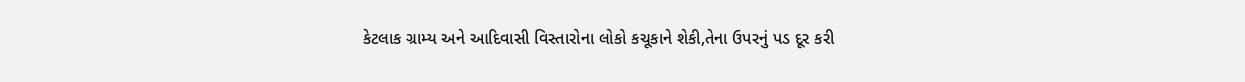કેટલાક ગ્રામ્ય અને આદિવાસી વિસ્તારોના લોકો કચૂકાને શેકી,તેના ઉપરનું પડ દૂર કરી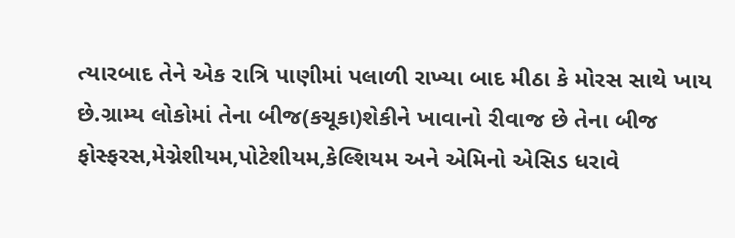ત્યારબાદ તેને એક રાત્રિ પાણીમાં પલાળી રાખ્યા બાદ મીઠા કે મોરસ સાથે ખાય છે.ગ્રામ્ય લોકોમાં તેના બીજ(કચૂકા)શેકીને ખાવાનો રીવાજ છે તેના બીજ ફોસ્ફરસ,મેગ્નેશીયમ,પોટેશીયમ,કેલ્શિયમ અને એમિનો એસિડ ધરાવે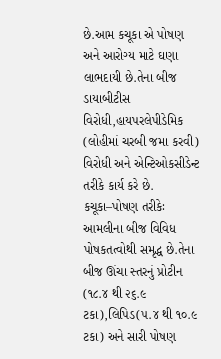છે.આમ કચૂકા એ પોષણ અને આરોગ્ય માટે ઘણા લાભદાયી છે.તેના બીજ ડાયાબીટીસ વિરોધી,હાયપરલેપીડેમિક (લોહીમાં ચરબી જમા કરવી) વિરોધી અને એન્ટિઓકસીડેન્ટ તરીકે કાર્ય કરે છે.
કચૂકા–પોષણ તરીકેઃ
આમલીના બીજ વિવિધ પોષકતત્વોથી સમૃદ્ધ છે.તેના બીજ ઊંચા સ્તરનું પ્રોટીન (૧૮.૪ થી ૨૬.૯ ટકા),લિપિડ(૫.૪ થી ૧૦.૯ ટકા) અને સારી પોષણ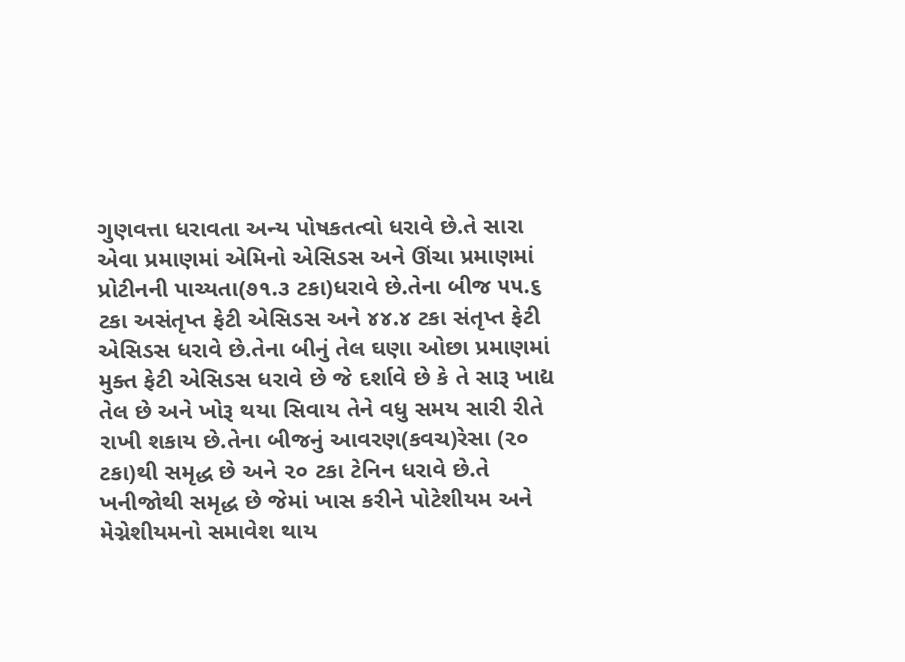ગુણવત્તા ધરાવતા અન્ય પોષકતત્વો ધરાવે છે.તે સારા એવા પ્રમાણમાં એમિનો એસિડસ અને ઊંચા પ્રમાણમાં પ્રોટીનની પાચ્યતા(૭૧.૩ ટકા)ધરાવે છે.તેના બીજ ૫૫.૬ ટકા અસંતૃપ્ત ફેટી એસિડસ અને ૪૪.૪ ટકા સંતૃપ્ત ફેટી એસિડસ ધરાવે છે.તેના બીનું તેલ ઘણા ઓછા પ્રમાણમાં મુક્ત ફેટી એસિડસ ધરાવે છે જે દર્શાવે છે કે તે સારૂ ખાદ્ય તેલ છે અને ખોરૂ થયા સિવાય તેને વધુ સમય સારી રીતે રાખી શકાય છે.તેના બીજનું આવરણ(કવચ)રેસા (૨૦ ટકા)થી સમૃદ્ધ છે અને ૨૦ ટકા ટેનિન ધરાવે છે.તે ખનીજોથી સમૃદ્ધ છે જેમાં ખાસ કરીને પોટેશીયમ અને મેગ્નેશીયમનો સમાવેશ થાય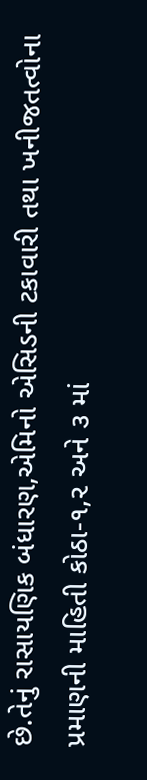છે.તેનું રાસાયણિક બંધારણ,એમિનો એસિડની ટકાવારી તથા ખનીજતત્વોના પ્રમાણની માહિતી કોઠા-૧,૨ અને ૩ માં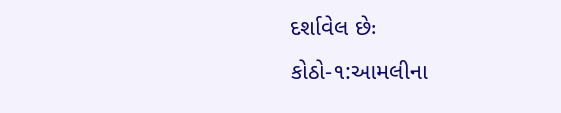દર્શાવેલ છેઃ
કોઠો-૧:આમલીના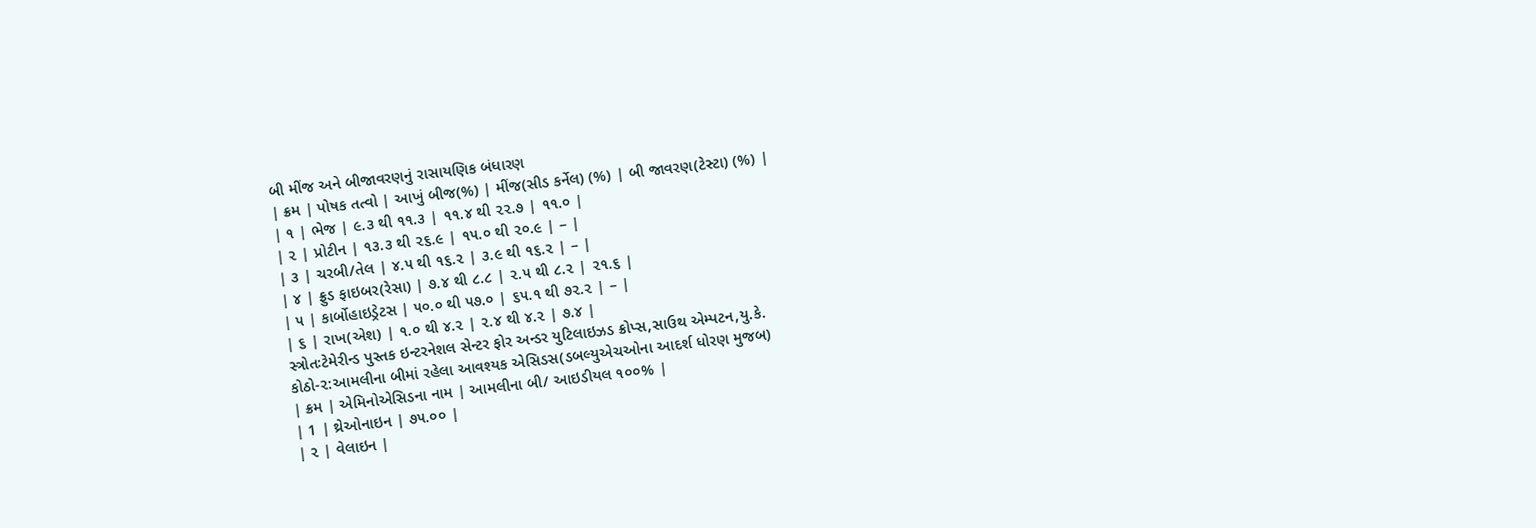બી મીંજ અને બીજાવરણનું રાસાયણિક બંધારણ
| ક્રમ | પોષક તત્વો | આખું બીજ(%) | મીંજ(સીડ કર્નેલ) (%) | બી જાવરણ(ટેસ્ટા) (%) |
| ૧ | ભેજ | ૯.૩ થી ૧૧.૩ | ૧૧.૪ થી ૨૨.૭ | ૧૧.૦ |
| ૨ | પ્રોટીન | ૧૩.૩ થી ૨૬.૯ | ૧૫.૦ થી ૨૦.૯ | – |
| ૩ | ચરબી/તેલ | ૪.૫ થી ૧૬.૨ | ૩.૯ થી ૧૬.૨ | – |
| ૪ | ફ્રુડ ફાઇબર(રેસા) | ૭.૪ થી ૮.૮ | ૨.૫ થી ૮.૨ | ૨૧.૬ |
| ૫ | કાર્બોહાઇડ્રેટસ | ૫૦.૦ થી ૫૭.૦ | ૬૫.૧ થી ૭૨.૨ | – |
| ૬ | રાખ(એશ) | ૧.૦ થી ૪.૨ | ૨.૪ થી ૪.૨ | ૭.૪ |
સ્ત્રોતઃટેમેરીન્ડ પુસ્તક ઇન્ટરનેશલ સેન્ટર ફોર અન્ડર યુટિલાઇઝડ ક્રોપ્સ,સાઉથ એમ્પટન,યુ.કે.
કોઠો-૨:આમલીના બીમાં રહેલા આવશ્યક એસિડસ(ડબલ્યુએચઓના આદર્શ ધોરણ મુજબ)
| ક્રમ | એમિનોએસિડના નામ | આમલીના બી/ આઇડીયલ ૧૦૦% |
| 1 | થ્રેઓનાઇન | ૭૫.૦૦ |
| ૨ | વેલાઇન |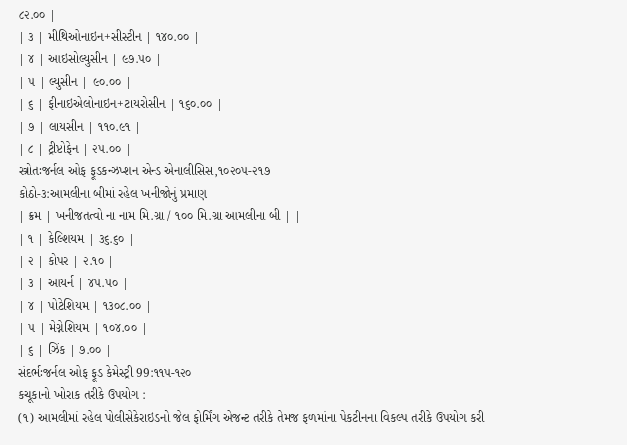૮૨.૦૦ |
| ૩ | મીથિઓનાઇન+સીસ્ટીન | ૧૪૦.૦૦ |
| ૪ | આઇસોલ્યુસીન | ૯૭.૫૦ |
| ૫ | લ્યુસીન | ૯૦.૦૦ |
| ૬ | ફીનાઇએલોનાઇન+ટાયરોસીન | ૧૬૦.૦૦ |
| ૭ | લાયસીન | ૧૧૦.૯૧ |
| ૮ | ટ્રીપ્ટોફેન | ૨૫.૦૦ |
સ્ત્રોતઃજર્નલ ઓફ ફૂડકન્ઝપ્શન એન્ડ એનાલીસિસ,૧૦૨૦૫-૨૧૭
કોઠો-૩:આમલીના બીમાં રહેલ ખનીજોનું પ્રમાણ
| ક્રમ | ખનીજતત્વો ના નામ મિ.ગ્રા / ૧૦૦ મિ.ગ્રા આમલીના બી | |
| ૧ | કેલ્શિયમ | ૩૬.૬૦ |
| ૨ | કોપર | ૨.૧૦ |
| ૩ | આયર્ન | ૪૫.૫૦ |
| ૪ | પોટેશિયમ | ૧૩૦૮.૦૦ |
| ૫ | મેગ્નેશિયમ | ૧૦૪.૦૦ |
| ૬ | ઝિંક | ૭.૦૦ |
સંદર્ભઃજર્નલ ઓફ ફૂડ કેમેસ્ટ્રી 99:૧૧૫-૧૨૦
કચૂકાનો ખોરાક તરીકે ઉપયોગ :
(૧) આમલીમાં રહેલ પોલીસેકેરાઇડનો જેલ ફોર્મિંગ એજન્ટ તરીકે તેમજ ફળમાંના પેકટીનના વિકલ્પ તરીકે ઉપયોગ કરી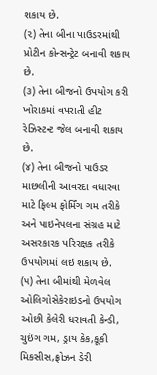શકાય છે.
(૨) તેના બીના પાઉડરમાંથી પ્રોટીન કોન્સન્ટ્રેટ બનાવી શકાય છે.
(૩) તેના બીજનો ઉપયોગ કરી ખોરાકમાં વપરાતી હીટ રેઝિસ્ટન્ટ જેલ બનાવી શકાય છે.
(૪) તેના બીજનો પાઉડર માછલીની આવરદા વધારવા માટે ફિલ્મ ફોર્મિંગ ગમ તરીકે અને પાઇનેપલના સંગ્રહ માટે અસરકારક પરિરક્ષક તરીકે ઉપયોગમાં લઇ શકાય છે.
(૫) તેના બીમાંથી મેળવેલ ઓલિગોસેકેરાઇડનો ઉપયોગ ઓછી કેલેરી ધરાવતી કેન્ડી, ચુઇંગ ગમ, ડ્રાય કેક,કૂકી મિકસીસ,ફ્રોઝન ડેરી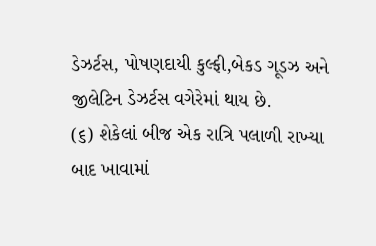ડેઝર્ટસ, પોષણદાયી કુલ્ફી,બેકડ ગૂડઝ અને જીલેટિન ડેઝર્ટસ વગેરેમાં થાય છે.
(૬) શેકેલાં બીજ એક રાત્રિ પલાળી રાખ્યા બાદ ખાવામાં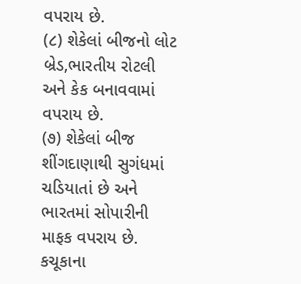વપરાય છે.
(૮) શેકેલાં બીજનો લોટ બ્રેડ,ભારતીય રોટલી અને કેક બનાવવામાં વપરાય છે.
(૭) શેકેલાં બીજ શીંગદાણાથી સુગંધમાં ચડિયાતાં છે અને ભારતમાં સોપારીની માફક વપરાય છે.
કચૂકાના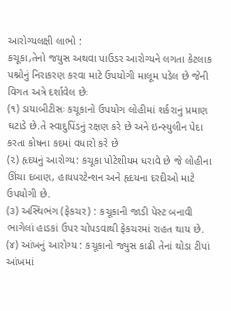આરોગ્યલક્ષી લાભો :
કચૂકા,તેનો જયુસ અથવા પાઉડર આરોગ્યને લગતા કેટલાક પશ્નોનું નિરાકરણ કરવા માટે ઉપયોગી માલૂમ પડેલ છે જેની વિગત અત્રે દર્શાવેલ છેઃ
(૧) ડાયાબીટીસઃ કચૂકાનો ઉપયોગ લોહીમાં શર્કરાનું પ્રમાણ ઘટાડે છે.તે સ્વાદુપિંડનું રક્ષણ કરે છે અને ઇન્સ્યુલીન પેદા કરતા કોષના કદમાં વધારો કરે છે
(૨) હૃદયનું આરોગ્ય: કચૂકા પોટેશીયમ ધરાવે છે જે લોહીના ઊંચા દબાણ, હાયપરટેન્શન અને હૃદયના દરદીઓ માટે ઉપયોગી છે.
(૩) અસ્થિભંગ (ફેકચર) : કચૂકાની જાડી પેસ્ટ બનાવી ભાગેલાં હાડકાં ઉપર ચોપડવાથી ફેકચરમાં રાહત થાય છે.
(૪) આંખનું આરોગ્ય : કચૂકાનો જ્યુસ કાઢી તેનાં થોડા ટીપાં આંખમાં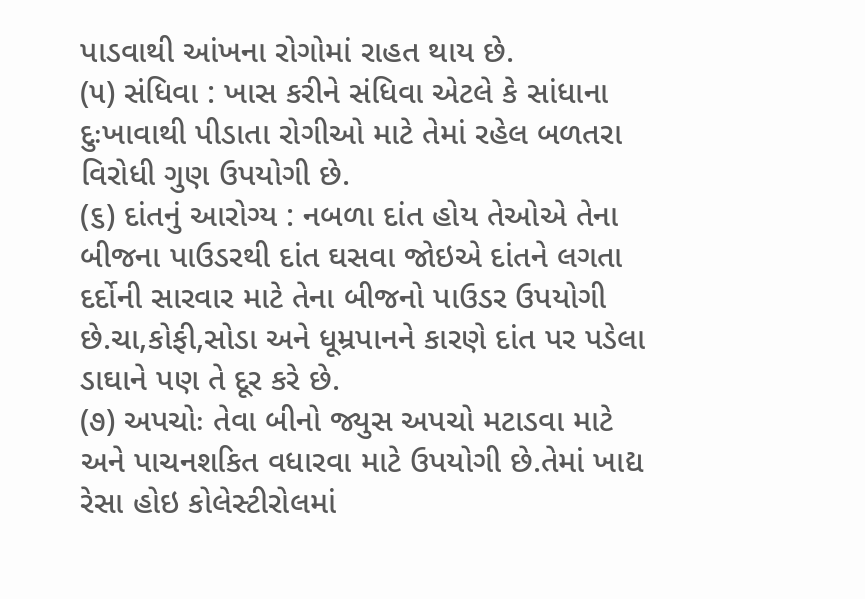પાડવાથી આંખના રોગોમાં રાહત થાય છે.
(૫) સંધિવા : ખાસ કરીને સંધિવા એટલે કે સાંધાના દુઃખાવાથી પીડાતા રોગીઓ માટે તેમાં રહેલ બળતરા વિરોધી ગુણ ઉપયોગી છે.
(૬) દાંતનું આરોગ્ય : નબળા દાંત હોય તેઓએ તેના બીજના પાઉડરથી દાંત ઘસવા જોઇએ દાંતને લગતા દર્દોની સારવાર માટે તેના બીજનો પાઉડર ઉપયોગી છે.ચા,કોફી,સોડા અને ધૂમ્રપાનને કારણે દાંત પર પડેલા ડાઘાને પણ તે દૂર કરે છે.
(૭) અપચોઃ તેવા બીનો જ્યુસ અપચો મટાડવા માટે અને પાચનશકિત વધારવા માટે ઉપયોગી છે.તેમાં ખાદ્ય રેસા હોઇ કોલેસ્ટીરોલમાં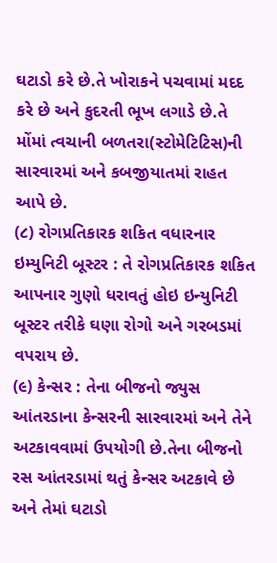ઘટાડો કરે છે.તે ખોરાકને પચવામાં મદદ કરે છે અને કુદરતી ભૂખ લગાડે છે.તે મોંમાં ત્વચાની બળતરા(સ્ટોમેટિટિસ)ની સારવારમાં અને કબજીયાતમાં રાહત આપે છે.
(૮) રોગપ્રતિકારક શકિત વધારનાર ઇમ્યુનિટી બૂસ્ટર : તે રોગપ્રતિકારક શકિત આપનાર ગુણો ધરાવતું હોઇ ઇન્યુનિટી બૂસ્ટર તરીકે ઘણા રોગો અને ગરબડમાં વપરાય છે.
(૯) કેન્સર : તેના બીજનો જ્યુસ આંતરડાના કેન્સરની સારવારમાં અને તેને અટકાવવામાં ઉપયોગી છે.તેના બીજનો રસ આંતરડામાં થતું કેન્સર અટકાવે છે અને તેમાં ઘટાડો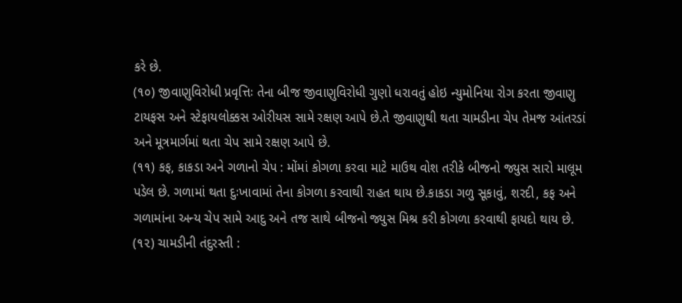કરે છે.
(૧૦) જીવાણુવિરોધી પ્રવૃત્તિઃ તેના બીજ જીવાણુવિરોધી ગુણો ધરાવતું હોઇ ન્યુમોનિયા રોગ કરતા જીવાણુ ટાયફસ અને સ્ટેફાયલોક્કસ ઓરીયસ સામે રક્ષણ આપે છે.તે જીવાણુથી થતા ચામડીના ચેપ તેમજ આંતરડાં અને મૂત્રમાર્ગમાં થતા ચેપ સામે રક્ષણ આપે છે.
(૧૧) કફ, કાકડા અને ગળાનો ચેપ : મોંમાં કોગળા કરવા માટે માઉથ વોશ તરીકે બીજનો જ્યુસ સારો માલૂમ પડેલ છે. ગળામાં થતા દુઃખાવામાં તેના કોગળા કરવાથી રાહત થાય છે.કાકડા ગળુ સૂકાવું, શરદી, કફ અને ગળામાંના અન્ય ચેપ સામે આદુ અને તજ સાથે બીજનો જ્યુસ મિશ્ર કરી કોગળા કરવાથી ફાયદો થાય છે.
(૧૨) ચામડીની તંદુરસ્તી :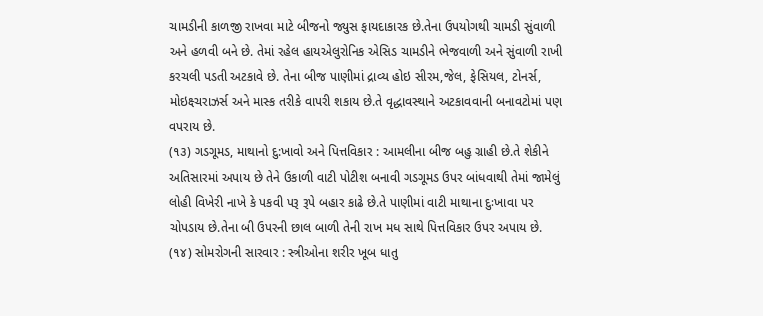ચામડીની કાળજી રાખવા માટે બીજનો જ્યુસ ફાયદાકારક છે.તેના ઉપયોગથી ચામડી સુંવાળી અને હળવી બને છે. તેમાં રહેલ હાયએલુરોનિક એસિડ ચામડીને ભેજવાળી અને સુંવાળી રાખી કરચલી પડતી અટકાવે છે. તેના બીજ પાણીમાં દ્રાવ્ય હોઇ સીરમ,જેલ, ફેસિયલ, ટોનર્સ, મોઇક્ષ્ચરાઝર્સ અને માસ્ક તરીકે વાપરી શકાય છે.તે વૃદ્ધાવસ્થાને અટકાવવાની બનાવટોમાં પણ વપરાય છે.
(૧૩) ગડગૂમડ, માથાનો દુ:ખાવો અને પિત્તવિકાર : આમલીના બીજ બહુ ગ્રાહી છે.તે શેકીને અતિસારમાં અપાય છે તેને ઉકાળી વાટી પોટીશ બનાવી ગડગૂમડ ઉપર બાંધવાથી તેમાં જામેલું લોહી વિખેરી નાખે કે પકવી પરૂ રૂપે બહાર કાઢે છે.તે પાણીમાં વાટી માથાના દુઃખાવા પર ચોપડાય છે.તેના બી ઉપરની છાલ બાળી તેની રાખ મધ સાથે પિત્તવિકાર ઉપર અપાય છે.
(૧૪) સોમરોગની સારવાર : સ્ત્રીઓના શરીર ખૂબ ધાતુ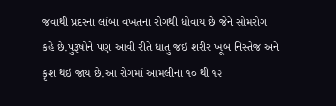જવાથી પ્રદરના લાંબા વખતના રોગથી ધોવાય છે જેને સોમરોગ કહે છે.પુરૂષોને પણ આવી રીતે ધાતુ જઇ શરીર ખૂબ નિસ્તેજ અને કૃશ થઇ જાય છે.આ રોગમાં આમલીના ૧૦ થી ૧૨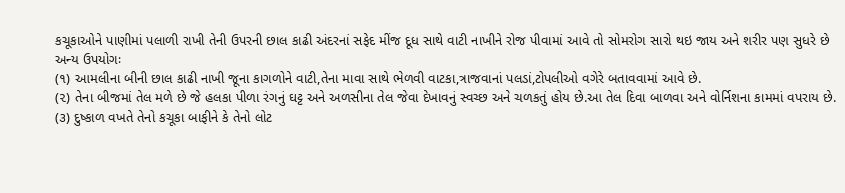કચૂકાઓને પાણીમાં પલાળી રાખી તેની ઉપરની છાલ કાઢી અંદરનાં સફેદ મીંજ દૂધ સાથે વાટી નાખીને રોજ પીવામાં આવે તો સોમરોગ સારો થઇ જાય અને શરીર પણ સુધરે છે
અન્ય ઉપયોગઃ
(૧) આમલીના બીની છાલ કાઢી નાખી જૂના કાગળોને વાટી,તેના માવા સાથે ભેળવી વાટકા,ત્રાજવાનાં પલડાં,ટોપલીઓ વગેરે બતાવવામાં આવે છે.
(૨) તેના બીજમાં તેલ મળે છે જે હલકા પીળા રંગનું ઘટ્ટ અને અળસીના તેલ જેવા દેખાવનું સ્વચ્છ અને ચળકતું હોય છે.આ તેલ દિવા બાળવા અને વોર્નિશના કામમાં વપરાય છે.
(૩) દુષ્કાળ વખતે તેનો કચૂકા બાફીને કે તેનો લોટ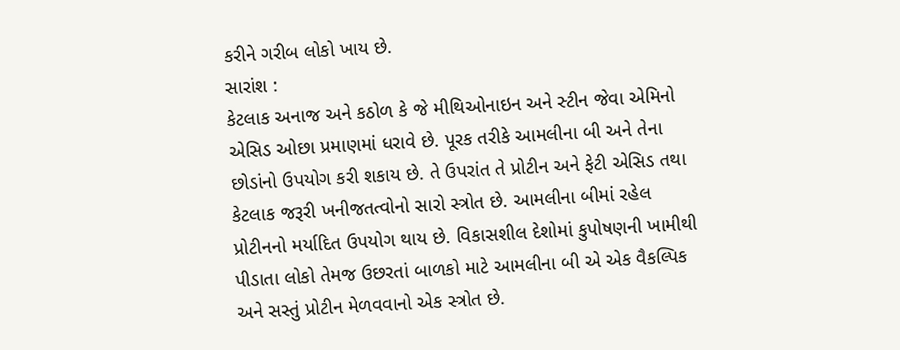કરીને ગરીબ લોકો ખાય છે.
સારાંશ :
કેટલાક અનાજ અને કઠોળ કે જે મીથિઓનાઇન અને સ્ટીન જેવા એમિનો એસિડ ઓછા પ્રમાણમાં ધરાવે છે. પૂરક તરીકે આમલીના બી અને તેના છોડાંનો ઉપયોગ કરી શકાય છે. તે ઉપરાંત તે પ્રોટીન અને ફેટી એસિડ તથા કેટલાક જરૂરી ખનીજતત્વોનો સારો સ્ત્રોત છે. આમલીના બીમાં રહેલ પ્રોટીનનો મર્યાદિત ઉપયોગ થાય છે. વિકાસશીલ દેશોમાં કુપોષણની ખામીથી પીડાતા લોકો તેમજ ઉછરતાં બાળકો માટે આમલીના બી એ એક વૈકલ્પિક અને સસ્તું પ્રોટીન મેળવવાનો એક સ્ત્રોત છે.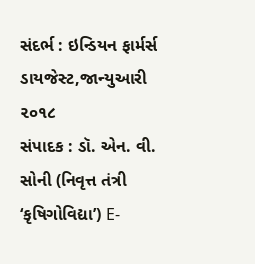સંદર્ભ : ઇન્ડિયન ફાર્મર્સ ડાયજેસ્ટ,જાન્યુઆરી ૨૦૧૮
સંપાદક : ડૉ. એન. વી. સોની (નિવૃત્ત તંત્રી ‘કૃષિગોવિદ્યા’) E-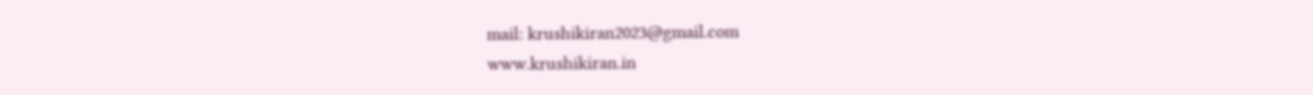mail: krushikiran2023@gmail.com
www.krushikiran.in